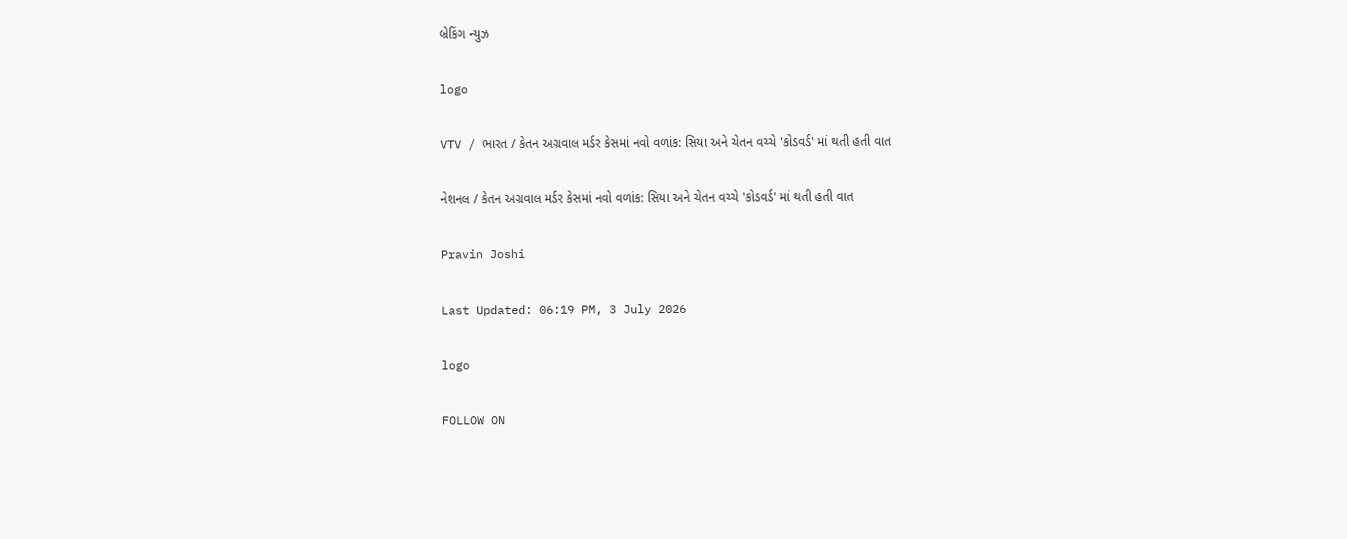બ્રેકિંગ ન્યુઝ

logo

VTV / ભારત / કેતન અગ્રવાલ મર્ડર કેસમાં નવો વળાંક: સિયા અને ચેતન વચ્ચે 'કોડવર્ડ' માં થતી હતી વાત

નેશનલ / કેતન અગ્રવાલ મર્ડર કેસમાં નવો વળાંક: સિયા અને ચેતન વચ્ચે 'કોડવર્ડ' માં થતી હતી વાત

Pravin Joshi

Last Updated: 06:19 PM, 3 July 2026

logo

FOLLOW ON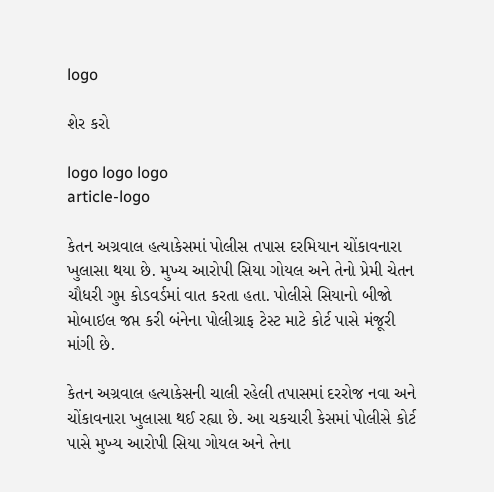logo

શેર કરો

logo logo logo
article-logo

કેતન અગ્રવાલ હત્યાકેસમાં પોલીસ તપાસ દરમિયાન ચોંકાવનારા ખુલાસા થયા છે. મુખ્ય આરોપી સિયા ગોયલ અને તેનો પ્રેમી ચેતન ચૌધરી ગુપ્ત કોડવર્ડમાં વાત કરતા હતા. પોલીસે સિયાનો બીજો મોબાઇલ જપ્ત કરી બંનેના પોલીગ્રાફ ટેસ્ટ માટે કોર્ટ પાસે મંજૂરી માંગી છે.

કેતન અગ્રવાલ હત્યાકેસની ચાલી રહેલી તપાસમાં દરરોજ નવા અને ચોંકાવનારા ખુલાસા થઈ રહ્યા છે. આ ચકચારી કેસમાં પોલીસે કોર્ટ પાસે મુખ્ય આરોપી સિયા ગોયલ અને તેના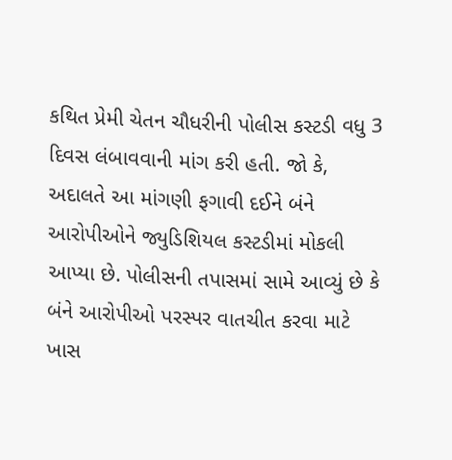કથિત પ્રેમી ચેતન ચૌધરીની પોલીસ કસ્ટડી વધુ 3 દિવસ લંબાવવાની માંગ કરી હતી. જો કે, અદાલતે આ માંગણી ફગાવી દઈને બંને આરોપીઓને જ્યુડિશિયલ કસ્ટડીમાં મોકલી આપ્યા છે. પોલીસની તપાસમાં સામે આવ્યું છે કે બંને આરોપીઓ પરસ્પર વાતચીત કરવા માટે ખાસ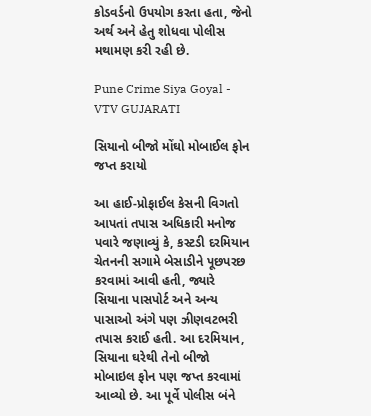કોડવર્ડનો ઉપયોગ કરતા હતા, જેનો અર્થ અને હેતુ શોધવા પોલીસ મથામણ કરી રહી છે.

Pune Crime Siya Goyal - VTV GUJARATI

સિયાનો બીજો મોંઘો મોબાઈલ ફોન જપ્ત કરાયો

આ હાઈ-પ્રોફાઈલ કેસની વિગતો આપતાં તપાસ અધિકારી મનોજ પવારે જણાવ્યું કે, કસ્ટડી દરમિયાન ચેતનની સગામે બેસાડીને પૂછપરછ કરવામાં આવી હતી, જ્યારે સિયાના પાસપોર્ટ અને અન્ય પાસાઓ અંગે પણ ઝીણવટભરી તપાસ કરાઈ હતી. આ દરમિયાન, સિયાના ઘરેથી તેનો બીજો મોબાઇલ ફોન પણ જપ્ત કરવામાં આવ્યો છે. આ પૂર્વે પોલીસ બંને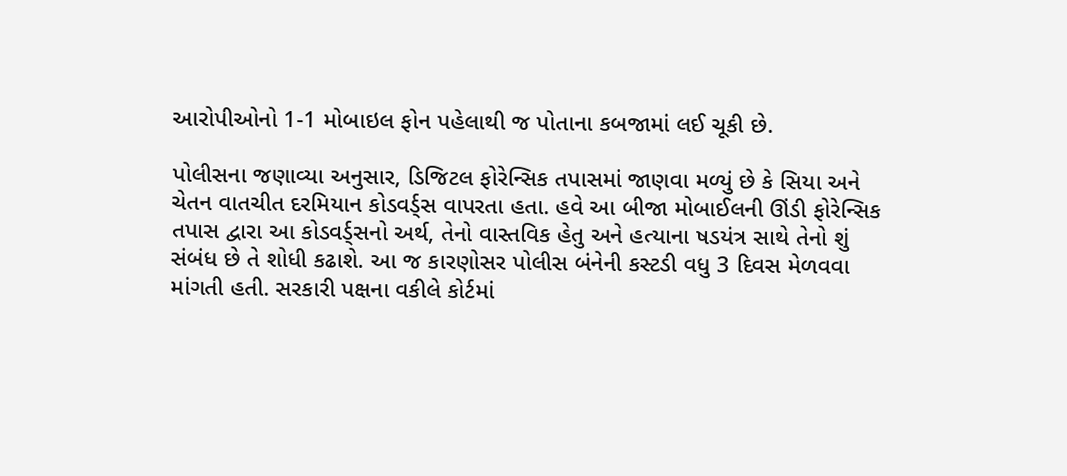આરોપીઓનો 1-1 મોબાઇલ ફોન પહેલાથી જ પોતાના કબજામાં લઈ ચૂકી છે.

પોલીસના જણાવ્યા અનુસાર, ડિજિટલ ફોરેન્સિક તપાસમાં જાણવા મળ્યું છે કે સિયા અને ચેતન વાતચીત દરમિયાન કોડવર્ડ્સ વાપરતા હતા. હવે આ બીજા મોબાઈલની ઊંડી ફોરેન્સિક તપાસ દ્વારા આ કોડવર્ડ્સનો અર્થ, તેનો વાસ્તવિક હેતુ અને હત્યાના ષડયંત્ર સાથે તેનો શું સંબંધ છે તે શોધી કઢાશે. આ જ કારણોસર પોલીસ બંનેની કસ્ટડી વધુ 3 દિવસ મેળવવા માંગતી હતી. સરકારી પક્ષના વકીલે કોર્ટમાં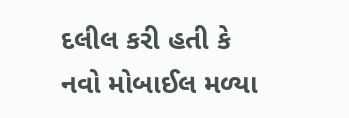દલીલ કરી હતી કે નવો મોબાઈલ મળ્યા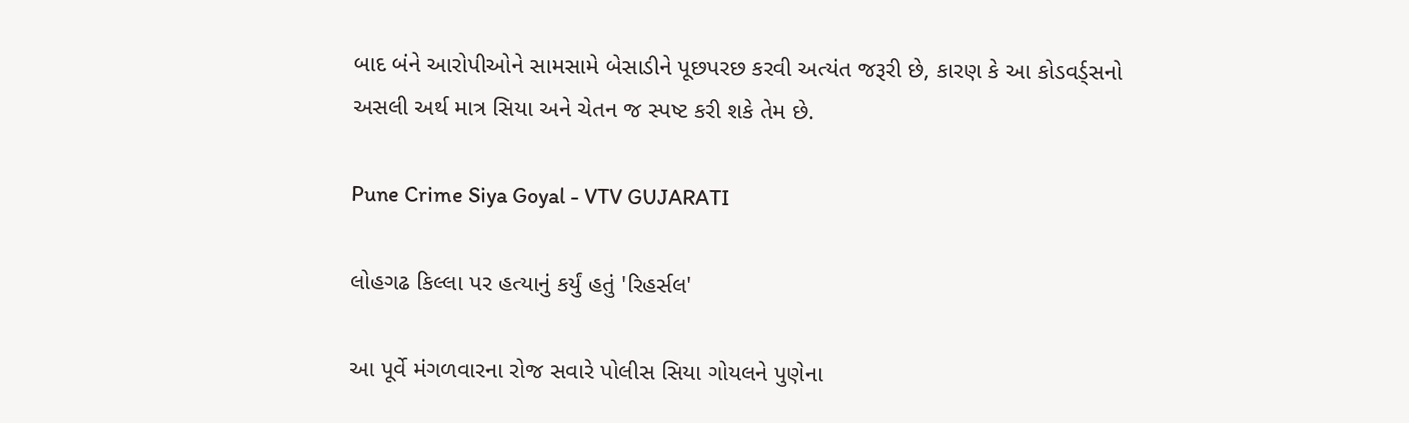બાદ બંને આરોપીઓને સામસામે બેસાડીને પૂછપરછ કરવી અત્યંત જરૂરી છે, કારણ કે આ કોડવર્ડ્સનો અસલી અર્થ માત્ર સિયા અને ચેતન જ સ્પષ્ટ કરી શકે તેમ છે.

Pune Crime Siya Goyal - VTV GUJARATI

લોહગઢ કિલ્લા પર હત્યાનું કર્યું હતું 'રિહર્સલ'

આ પૂર્વે મંગળવારના રોજ સવારે પોલીસ સિયા ગોયલને પુણેના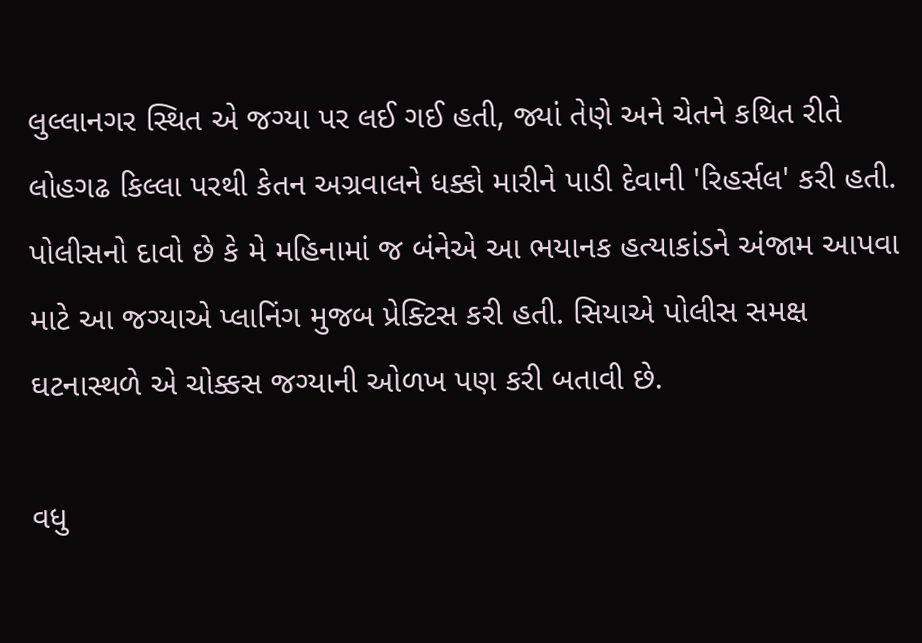લુલ્લાનગર સ્થિત એ જગ્યા પર લઈ ગઈ હતી, જ્યાં તેણે અને ચેતને કથિત રીતે લોહગઢ કિલ્લા પરથી કેતન અગ્રવાલને ધક્કો મારીને પાડી દેવાની 'રિહર્સલ' કરી હતી. પોલીસનો દાવો છે કે મે મહિનામાં જ બંનેએ આ ભયાનક હત્યાકાંડને અંજામ આપવા માટે આ જગ્યાએ પ્લાનિંગ મુજબ પ્રેક્ટિસ કરી હતી. સિયાએ પોલીસ સમક્ષ ઘટનાસ્થળે એ ચોક્કસ જગ્યાની ઓળખ પણ કરી બતાવી છે.

વધુ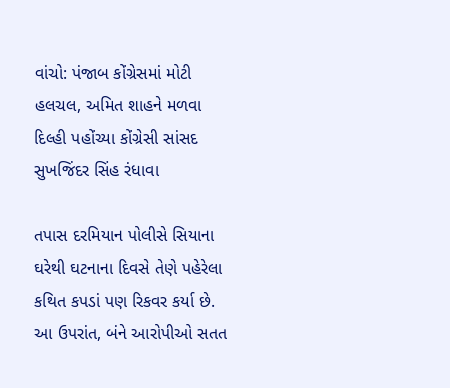વાંચો: પંજાબ કોંગ્રેસમાં મોટી હલચલ, અમિત શાહને મળવા દિલ્હી પહોંચ્યા કોંગ્રેસી સાંસદ સુખજિંદર સિંહ રંધાવા

તપાસ દરમિયાન પોલીસે સિયાના ઘરેથી ઘટનાના દિવસે તેણે પહેરેલા કથિત કપડાં પણ રિકવર કર્યા છે. આ ઉપરાંત, બંને આરોપીઓ સતત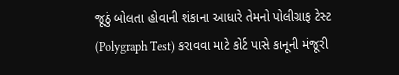જૂઠું બોલતા હોવાની શંકાના આધારે તેમનો પોલીગ્રાફ ટેસ્ટ (Polygraph Test) કરાવવા માટે કોર્ટ પાસે કાનૂની મંજૂરી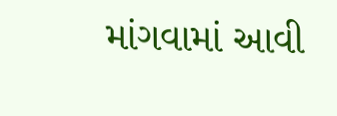માંગવામાં આવી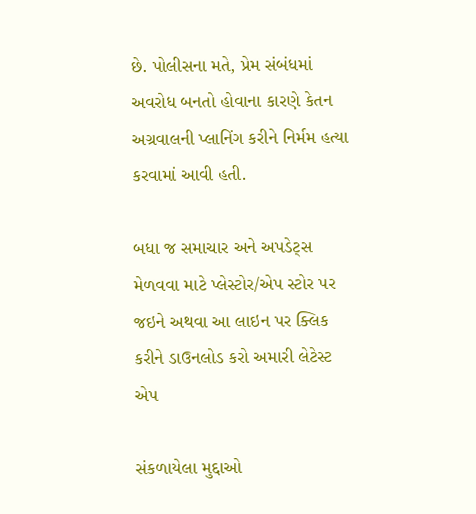છે. પોલીસના મતે, પ્રેમ સંબંધમાં અવરોધ બનતો હોવાના કારણે કેતન અગ્રવાલની પ્લાનિંગ કરીને નિર્મમ હત્યા કરવામાં આવી હતી.

બધા જ સમાચાર અને અપડેટ્સ મેળવવા માટે પ્લેસ્ટોર/એપ સ્ટોર પર જઇને અથવા આ લાઇન પર ક્લિક કરીને ડાઉનલોડ કરો અમારી લેટેસ્ટ એપ

સંકળાયેલા મુદ્દાઓ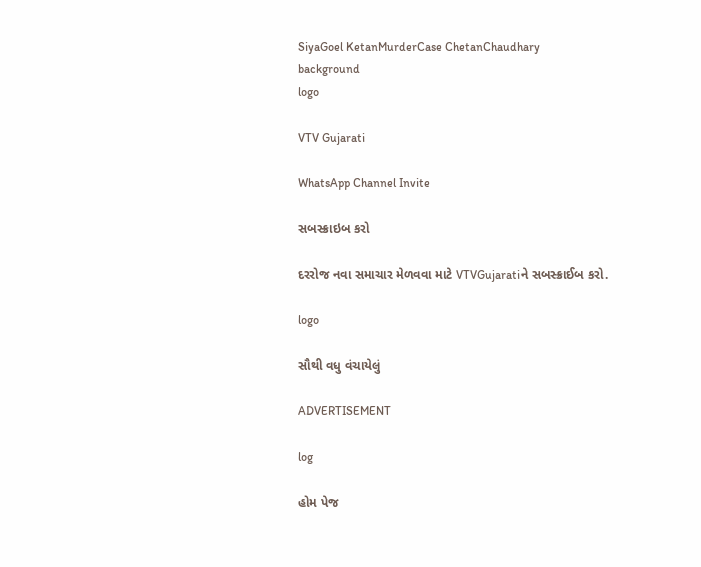SiyaGoel KetanMurderCase ChetanChaudhary
background
logo

VTV Gujarati

WhatsApp Channel Invite

સબસ્ક્રાઇબ કરો

દરરોજ નવા સમાચાર મેળવવા માટે VTVGujaratiને સબસ્ક્રાઈબ કરો.

logo

સૌથી વધુ વંચાયેલું

ADVERTISEMENT

log

હોમ પેજ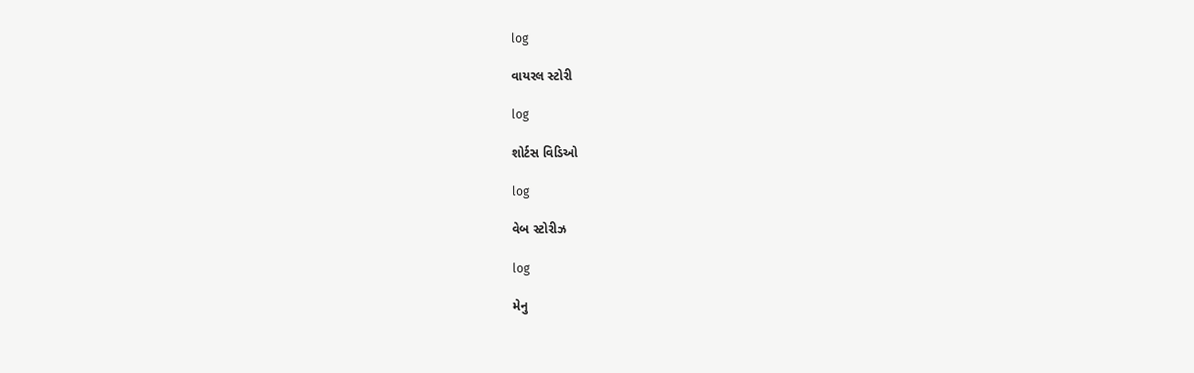log

વાયરલ સ્ટોરી

log

શોર્ટસ વિડિઓ

log

વેબ સ્ટોરીઝ

log

મેનુ